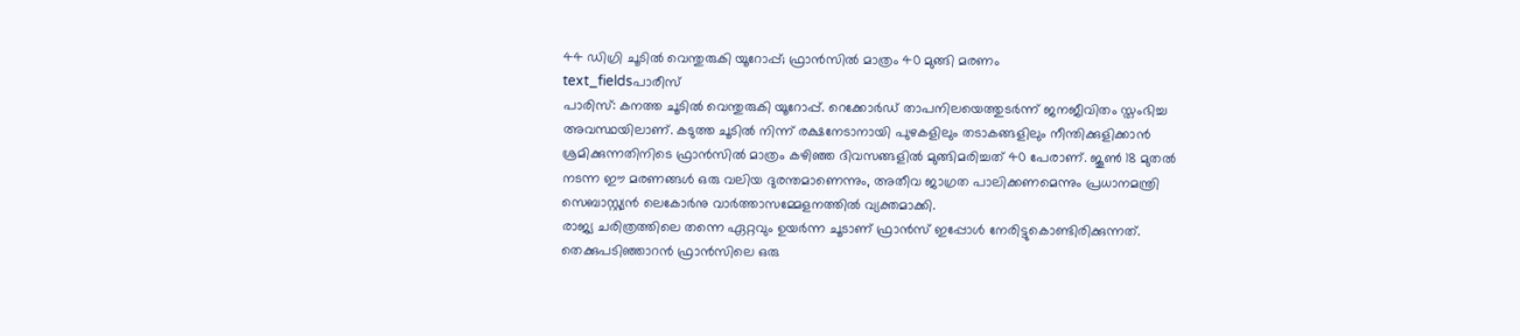44 ഡിഗ്രി ചൂടിൽ വെന്തുരുകി യൂറോപ്പ്; ഫ്രാൻസിൽ മാത്രം 40 മുങ്ങി മരണം
text_fieldsപാരീസ്
പാരിസ്: കനത്ത ചൂടിൽ വെന്തുരുകി യൂറോപ്പ്. റെക്കോർഡ് താപനിലയെത്തുടർന്ന് ജനജീവിതം സ്തംഭിച്ച അവസ്ഥയിലാണ്. കടുത്ത ചൂടിൽ നിന്ന് രക്ഷനേടാനായി പുഴകളിലും തടാകങ്ങളിലും നീന്തിക്കുളിക്കാൻ ശ്രമിക്കുന്നതിനിടെ ഫ്രാൻസിൽ മാത്രം കഴിഞ്ഞ ദിവസങ്ങളിൽ മുങ്ങിമരിച്ചത് 40 പേരാണ്. ജൂൺ 18 മുതൽ നടന്ന ഈ മരണങ്ങൾ ഒരു വലിയ ദുരന്തമാണെന്നും, അതീവ ജാഗ്രത പാലിക്കണമെന്നും പ്രധാനമന്ത്രി സെബാസ്റ്റ്യൻ ലെകോർനു വാർത്താസമ്മേളനത്തിൽ വ്യക്തമാക്കി.
രാജ്യ ചരിത്രത്തിലെ തന്നെ ഏറ്റവും ഉയർന്ന ചൂടാണ് ഫ്രാൻസ് ഇപ്പോൾ നേരിട്ടുകൊണ്ടിരിക്കുന്നത്. തെക്കുപടിഞ്ഞാറൻ ഫ്രാൻസിലെ ഒരു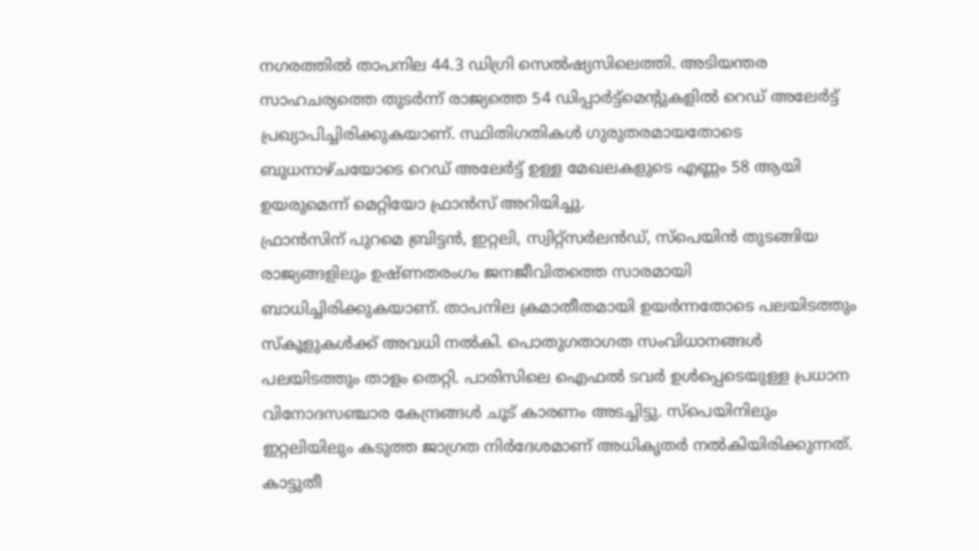നഗരത്തിൽ താപനില 44.3 ഡിഗ്രി സെൽഷ്യസിലെത്തി. അടിയന്തര സാഹചര്യത്തെ തുടർന്ന് രാജ്യത്തെ 54 ഡിപ്പാർട്ട്മെന്റുകളിൽ റെഡ് അലേർട്ട് പ്രഖ്യാപിച്ചിരിക്കുകയാണ്. സ്ഥിതിഗതികൾ ഗുരുതരമായതോടെ ബുധനാഴ്ചയോടെ റെഡ് അലേർട്ട് ഉള്ള മേഖലകളുടെ എണ്ണം 58 ആയി ഉയരുമെന്ന് മെറ്റിയോ ഫ്രാൻസ് അറിയിച്ചു.
ഫ്രാൻസിന് പുറമെ ബ്രിട്ടൻ, ഇറ്റലി, സ്വിറ്റ്സർലൻഡ്, സ്പെയിൻ തുടങ്ങിയ രാജ്യങ്ങളിലും ഉഷ്ണതരംഗം ജനജീവിതത്തെ സാരമായി ബാധിച്ചിരിക്കുകയാണ്. താപനില ക്രമാതീതമായി ഉയർന്നതോടെ പലയിടത്തും സ്കൂളുകൾക്ക് അവധി നൽകി. പൊതുഗതാഗത സംവിധാനങ്ങൾ പലയിടത്തും താളം തെറ്റി. പാരിസിലെ ഐഫൽ ടവർ ഉൾപ്പെടെയുള്ള പ്രധാന വിനോദസഞ്ചാര കേന്ദ്രങ്ങൾ ചൂട് കാരണം അടച്ചിട്ടു. സ്പെയിനിലും ഇറ്റലിയിലും കടുത്ത ജാഗ്രത നിർദേശമാണ് അധികൃതർ നൽകിയിരിക്കുന്നത്. കാട്ടുതീ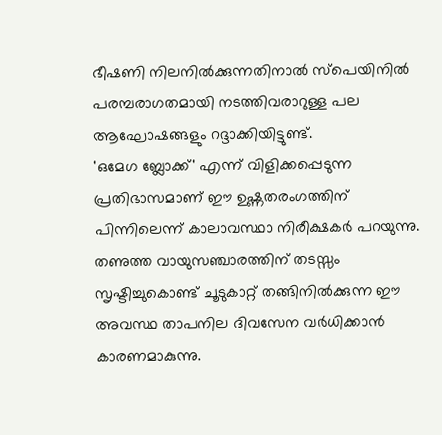ഭീഷണി നിലനിൽക്കുന്നതിനാൽ സ്പെയിനിൽ പരമ്പരാഗതമായി നടത്തിവരാറുള്ള പല ആഘോഷങ്ങളും റദ്ദാക്കിയിട്ടുണ്ട്.
'ഒമേഗ ബ്ലോക്ക്' എന്ന് വിളിക്കപ്പെടുന്ന പ്രതിഭാസമാണ് ഈ ഉഷ്ണതരംഗത്തിന് പിന്നിലെന്ന് കാലാവസ്ഥാ നിരീക്ഷകർ പറയുന്നു. തണുത്ത വായുസഞ്ചാരത്തിന് തടസ്സം സൃഷ്ടിച്ചുകൊണ്ട് ചൂടുകാറ്റ് തങ്ങിനിൽക്കുന്ന ഈ അവസ്ഥ താപനില ദിവസേന വർധിക്കാൻ കാരണമാകുന്നു.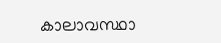കാലാവസ്ഥാ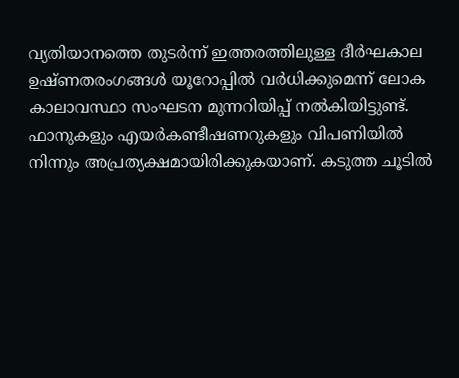വ്യതിയാനത്തെ തുടർന്ന് ഇത്തരത്തിലുള്ള ദീർഘകാല ഉഷ്ണതരംഗങ്ങൾ യൂറോപ്പിൽ വർധിക്കുമെന്ന് ലോക കാലാവസ്ഥാ സംഘടന മുന്നറിയിപ്പ് നൽകിയിട്ടുണ്ട്.
ഫാനുകളും എയർകണ്ടീഷണറുകളും വിപണിയിൽ നിന്നും അപ്രത്യക്ഷമായിരിക്കുകയാണ്. കടുത്ത ചൂടിൽ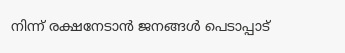നിന്ന് രക്ഷനേടാൻ ജനങ്ങൾ പെടാപ്പാട്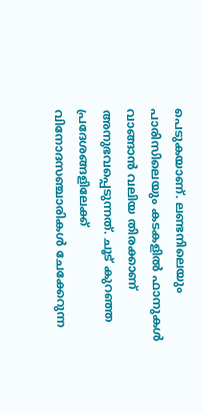പെടുകയാണ്. ലണ്ടനിലെയും പാരിസിലെയും കടകളിൽ ഫാനുകൾ വാങ്ങാൻ വലിയ തിരക്കാണ് അനുഭവപ്പെടുന്നത്. ചൂട് കുറഞ്ഞ പ്രദേശങ്ങളിലേക്ക് വിനോദസഞ്ചാരികൾ ചേക്കേറുന്ന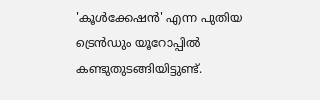'കൂൾക്കേഷൻ' എന്ന പുതിയ ട്രെൻഡും യൂറോപ്പിൽ കണ്ടുതുടങ്ങിയിട്ടുണ്ട്.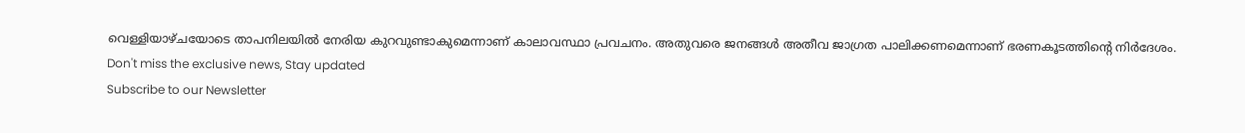വെള്ളിയാഴ്ചയോടെ താപനിലയിൽ നേരിയ കുറവുണ്ടാകുമെന്നാണ് കാലാവസ്ഥാ പ്രവചനം. അതുവരെ ജനങ്ങൾ അതീവ ജാഗ്രത പാലിക്കണമെന്നാണ് ഭരണകൂടത്തിന്റെ നിർദേശം.
Don't miss the exclusive news, Stay updated
Subscribe to our Newsletter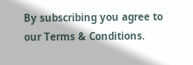By subscribing you agree to our Terms & Conditions.